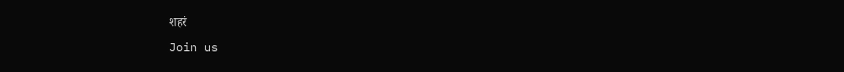शहरं
Join us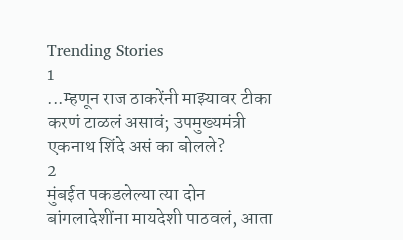Trending Stories
1
...म्हणून राज ठाकरेंनी माझ्यावर टीका करणं टाळलं असावं; उपमुख्यमंत्री एकनाथ शिंदे असं का बोलले?
2
मुंबईत पकडलेल्या त्या दोन बांगलादेशींना मायदेशी पाठवलं, आता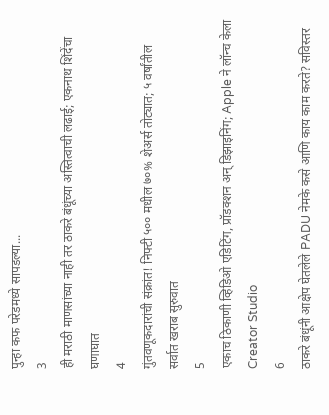पुन्हा कफ परेडमध्ये सापडल्या...
3
ही मराठी माणसांच्या नाही तर ठाकरे बंधूंच्या अस्तित्वाची लढाई; एकनाथ शिंदेंचा घणाघात
4
गुंतवणूकदारांची संक्रांत! निफ्टी ५०० मधील ७०% शेअर्स तोट्यात; ५ वर्षांतील सर्वात खराब सुरुवात
5
एकाच ठिकाणी व्हिडिओ एडिटिंग, प्रॉडक्शन अन् डिझाइनिंग; Apple ने लॉन्च केला Creator Studio
6
ठाकरे बंधूंनी आक्षेप घेतलेले PADU नेमके कसे आणि काय काम करते? सविस्तर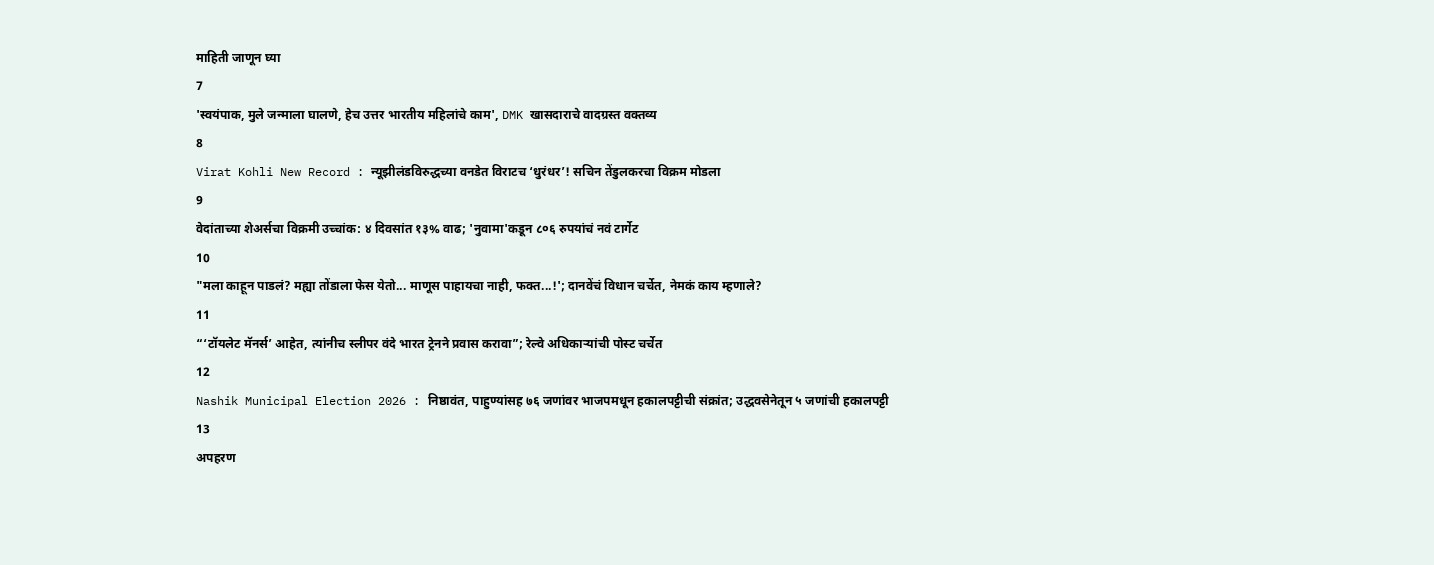माहिती जाणून घ्या
7
'स्वयंपाक, मुले जन्माला घालणे, हेच उत्तर भारतीय महिलांचे काम', DMK खासदाराचे वादग्रस्त वक्तव्य
8
Virat Kohli New Record : न्यूझीलंडविरुद्धच्या वनडेत विराटच ‘धुरंधर’! सचिन तेंडुलकरचा विक्रम मोडला
9
वेदांताच्या शेअर्सचा विक्रमी उच्चांक: ४ दिवसांत १३% वाढ; 'नुवामा'कडून ८०६ रुपयांचं नवं टार्गेट
10
"मला काहून पाडलं? मह्या तोंडाला फेस येतो... माणूस पाहायचा नाही, फक्त...!'; दानवेंचं विधान चर्चेत, नेमकं काय म्हणाले?
11
“‘टॉयलेट मॅनर्स’ आहेत, त्यांनीच स्लीपर वंदे भारत ट्रेनने प्रवास करावा”; रेल्वे अधिकाऱ्यांची पोस्ट चर्चेत
12
Nashik Municipal Election 2026 : निष्ठावंत, पाहुण्यांसह ७६ जणांवर भाजपमधून हकालपट्टीची संक्रांत; उद्धवसेनेतून ५ जणांची हकालपट्टी
13
अपहरण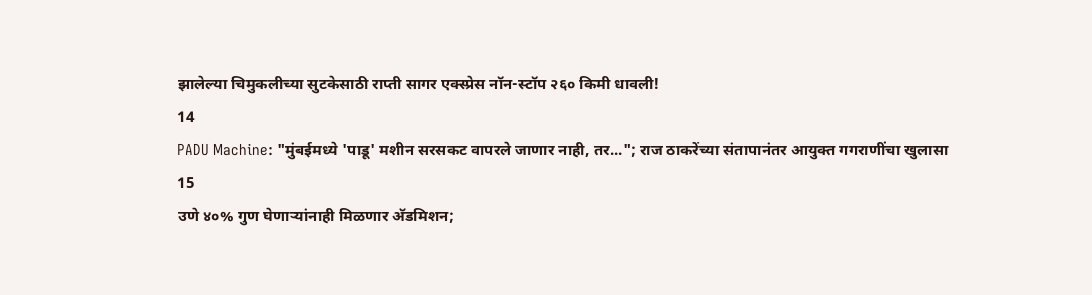झालेल्या चिमुकलीच्या सुटकेसाठी राप्ती सागर एक्स्प्रेस नॉन-स्टॉप २६० किमी धावली!
14
PADU Machine: "मुंबईमध्ये 'पाडू' मशीन सरसकट वापरले जाणार नाही, तर..."; राज ठाकरेंच्या संतापानंतर आयुक्त गगराणींचा खुलासा
15
उणे ४०% गुण घेणाऱ्यांनाही मिळणार अ‍ॅडमिशन;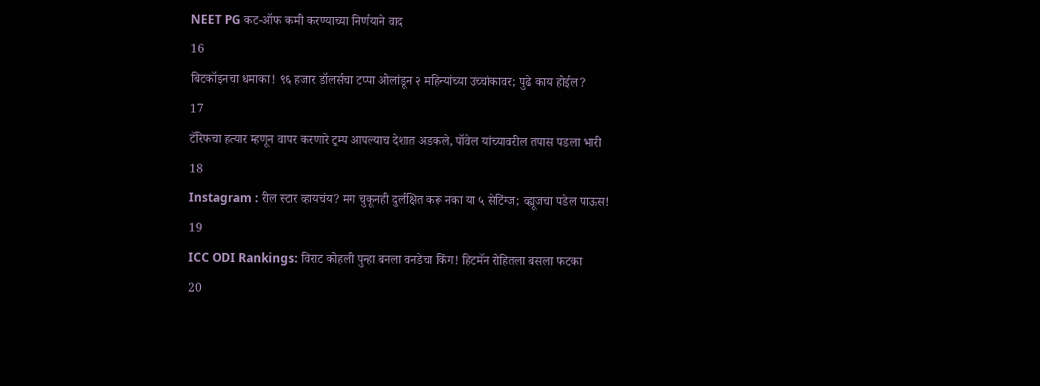NEET PG कट-ऑफ कमी करण्याच्या निर्णयाने वाद
16
बिटकॉइनचा धमाका! ९६ हजार डॉलर्सचा टप्पा ओलांडून २ महिन्यांच्या उच्चांकावर; पुढे काय होईल?
17
टॅरिफचा हत्यार म्हणून वापर करणारे ट्रम्प आपल्याच देशात अडकले, पॉवेल यांच्यावरील तपास पडला भारी
18
Instagram : रील स्टार व्हायचंय? मग चुकूनही दुर्लक्षित करू नका या ५ सेटिंग्ज; व्ह्यूजचा पडेल पाऊस!
19
ICC ODI Rankings: विराट कोहली पुन्हा बनला वनडेचा किंग! हिटमॅन रोहितला बसला फटका
20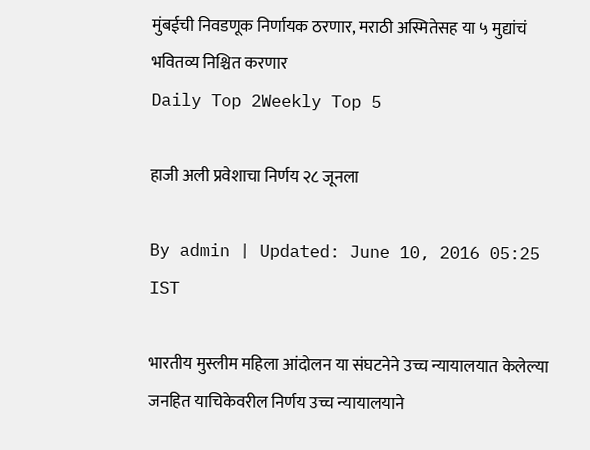मुंबईची निवडणूक निर्णायक ठरणार, मराठी अस्मितेसह या ५ मुद्यांचं भवितव्य निश्चित करणार
Daily Top 2Weekly Top 5

हाजी अली प्रवेशाचा निर्णय २८ जूनला

By admin | Updated: June 10, 2016 05:25 IST

भारतीय मुस्लीम महिला आंदोलन या संघटनेने उच्च न्यायालयात केलेल्या जनहित याचिकेवरील निर्णय उच्च न्यायालयाने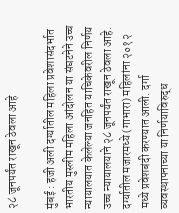२८ जूनपर्यंत राखून ठेवला आहे

मुंबई : हजी अली दर्ग्यातील महिला प्रवेशासंदर्भात भारतीय मुस्लीम महिला आंदोलन या संघटनेने उच्च न्यायालयात केलेल्या जनहित याचिकेवरील निर्णय उच्च न्यायालयाने २८ जूनपर्यंत राखून ठेवला आहे. दर्ग्यातील मजारमध्ये (गाभारा) महिलांना २०१२ मध्ये प्रवेशबंदी करण्यात आली. दर्गा व्यवस्थापनाच्या या निर्णयाविरुद्ध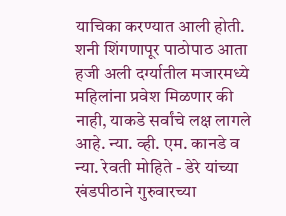याचिका करण्यात आली होती. शनी शिंगणापूर पाठोपाठ आता हजी अली दर्ग्यातील मजारमध्ये महिलांना प्रवेश मिळणार की नाही, याकडे सर्वांचे लक्ष लागले आहे. न्या. व्ही. एम. कानडे व न्या. रेवती मोहिते - डेरे यांच्या खंडपीठाने गुरुवारच्या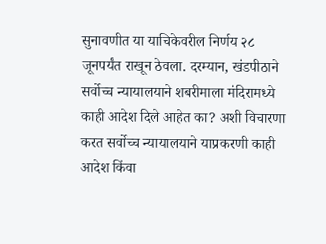सुनावणीत या याचिकेवरील निर्णय २८ जूनपर्यंत राखून ठेवला. दरम्यान, खंडपीठाने सर्वोच्च न्यायालयाने शबरीमाला मंदिरामध्ये काही आदेश दिले आहेत का? अशी विचारणा करत सर्वोच्च न्यायालयाने याप्रकरणी काही आदेश किंवा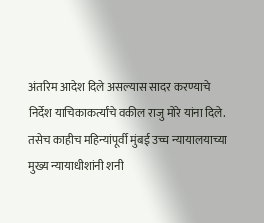अंतरिम आदेश दिले असल्यास सादर करण्याचे निर्देश याचिकाकर्त्यांचे वकील राजु मोरे यांना दिले. तसेच काहीच महिन्यांपूर्वी मुंबई उच्च न्यायालयाच्या मुख्य न्यायाधीशांनी शनी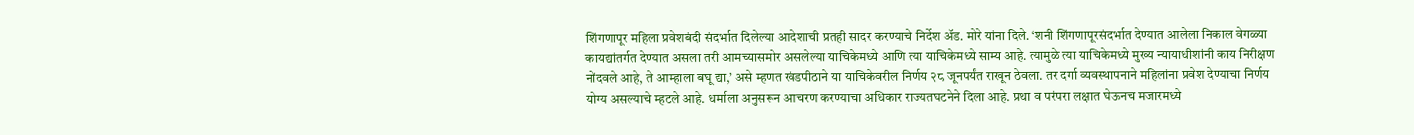शिंगणापूर महिला प्रवेशबंदी संदर्भात दिलेल्या आदेशाची प्रतही सादर करण्याचे निर्देश अ‍ॅड. मोरे यांना दिले. ‘शनी शिंगणापूरसंदर्भात देण्यात आलेला निकाल वेगळ्या कायद्यांतर्गत देण्यात असला तरी आमच्यासमोर असलेल्या याचिकेमध्ये आणि त्या याचिकेमध्ये साम्य आहे. त्यामुळे त्या याचिकेमध्ये मुख्य न्यायाधीशांनी काय निरीक्षण नोंदवले आहे, ते आम्हाला बघू द्या,’ असे म्हणत खंडपीठाने या याचिकेवरील निर्णय २८ जूनपर्यंत राखून ठेवला. तर दर्गा व्यवस्थापनाने महिलांना प्रवेश देण्याचा निर्णय योग्य असल्याचे म्हटले आहे. धर्माला अनुसरून आचरण करण्याचा अधिकार राज्यतघटनेने दिला आहे. प्रथा व परंपरा लक्षात घेऊनच मजारमध्ये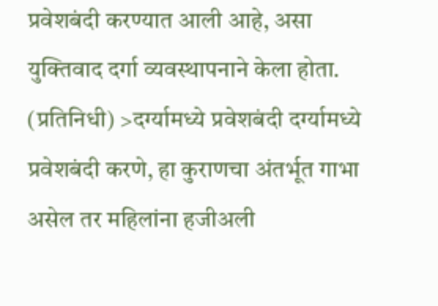प्रवेशबंदी करण्यात आली आहे, असा युक्तिवाद दर्गा व्यवस्थापनाने केला होता. (प्रतिनिधी) >दर्ग्यामध्ये प्रवेशबंदी दर्ग्यामध्ये प्रवेशबंदी करणे, हा कुराणचा अंतर्भूत गाभा असेल तर महिलांना हजीअली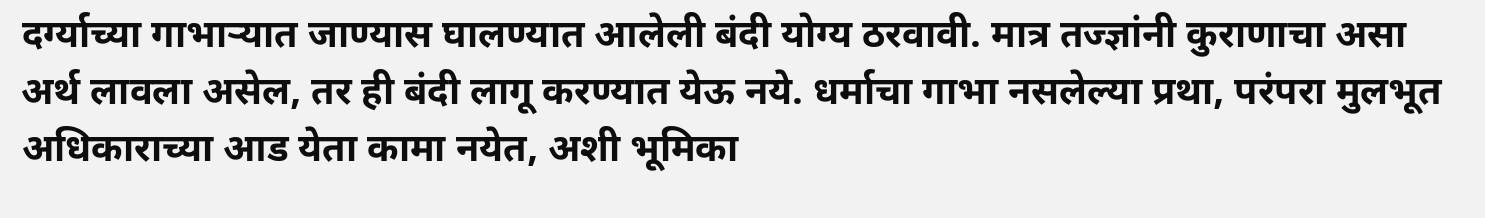दर्ग्याच्या गाभाऱ्यात जाण्यास घालण्यात आलेली बंदी योग्य ठरवावी. मात्र तज्ज्ञांनी कुराणाचा असा अर्थ लावला असेल, तर ही बंदी लागू करण्यात येऊ नये. धर्माचा गाभा नसलेल्या प्रथा, परंपरा मुलभूत अधिकाराच्या आड येता कामा नयेत, अशी भूमिका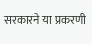सरकारने या प्रकरणी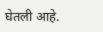घेतली आहे.